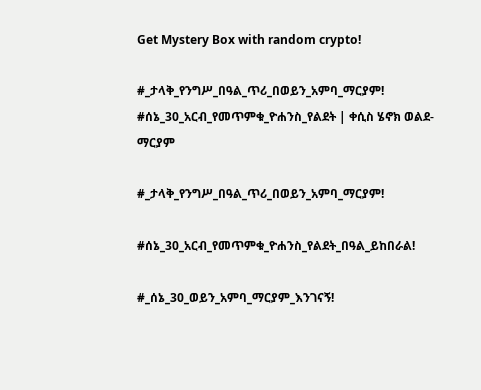Get Mystery Box with random crypto!

#_ታላቅ_የንግሥ_በዓል_ጥሪ_በወይን_አምባ_ማርያም! #ሰኔ_30_አርብ_የመጥምቁ_ዮሐንስ_የልደት | ቀሲስ ሄኖክ ወልደ-ማርያም

#_ታላቅ_የንግሥ_በዓል_ጥሪ_በወይን_አምባ_ማርያም!

#ሰኔ_30_አርብ_የመጥምቁ_ዮሐንስ_የልደት_በዓል_ይከበራል!

#_ሰኔ_30_ወይን_አምባ_ማርያም_እንገናኝ!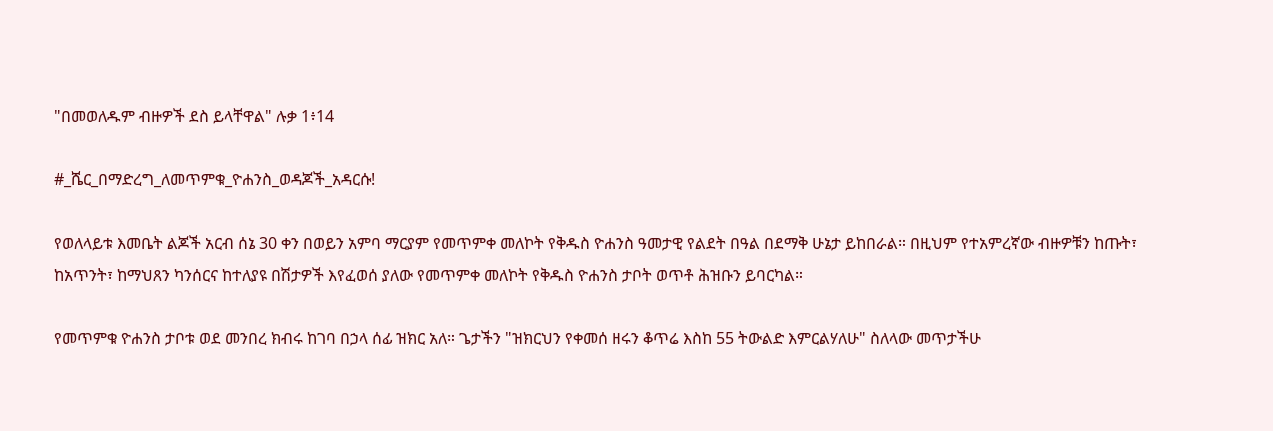"በመወለዱም ብዙዎች ደስ ይላቸዋል" ሉቃ 1፥14

#_ሼር_በማድረግ_ለመጥምቁ_ዮሐንስ_ወዳጆች_አዳርሱ!

የወለላይቱ እመቤት ልጆች አርብ ሰኔ 30 ቀን በወይን አምባ ማርያም የመጥምቀ መለኮት የቅዱስ ዮሐንስ ዓመታዊ የልደት በዓል በደማቅ ሁኔታ ይከበራል። በዚህም የተአምረኛው ብዙዎቹን ከጡት፣ ከአጥንት፣ ከማህጸን ካንሰርና ከተለያዩ በሽታዎች እየፈወሰ ያለው የመጥምቀ መለኮት የቅዱስ ዮሐንስ ታቦት ወጥቶ ሕዝቡን ይባርካል።

የመጥምቁ ዮሐንስ ታቦቱ ወደ መንበረ ክብሩ ከገባ በኃላ ሰፊ ዝክር አለ። ጌታችን "ዝክርህን የቀመሰ ዘሩን ቆጥሬ እስከ 55 ትውልድ እምርልሃለሁ" ስለላው መጥታችሁ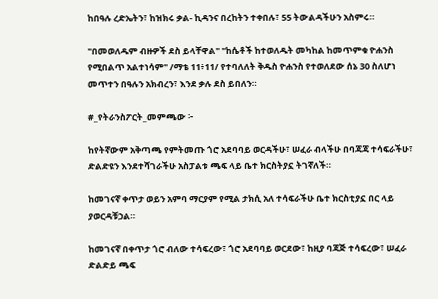ከበዓሉ ረድኤትን፣ ከዝክሩ ቃል- ኪዳንና በረከትን ተቀበሉ፣ 55 ትውልዳችሁን አስምሩ።

"በመወለዱም ብዙዎች ደስ ይላቸዋል" "ከሴቶች ከተወለዱት መካከል ከመጥምቁ ዮሐንስ የሚበልጥ አልተነሳም" /ማቴ 11፥11/ የተባለለት ቅዱስ ዮሐንስ የተወለደው ሰኔ 30 ስለሆነ መጥተን በዓሉን አክብረን፣ እንደ ቃሉ ደስ ይበለን።

#_የትራንስፖርት_መምጫው ፦

ከየትኛውም አቅጣጫ የምትመጡ ጎሮ አደባባይ ወርዳችሁ፣ ሠፈራ ብላችሁ በባጃጃ ተሳፍራችሁ፣ ድልድዩን እንደተሻገራችሁ አስፓልቱ ጫፍ ላይ ቤተ ክርስትያኗ ትገኛለች።

ከመገናኛ ቀጥታ ወይን አምባ ማርያም የሚል ታክሲ አለ ተሳፍራችሁ ቤተ ክርስቲያኗ በር ላይ ያወርዳቹኃል።

ከመገናኛ በቀጥታ ጎሮ ብለው ተሳፍረው፣ ጎሮ አደባባይ ወርደው፣ ከዚያ ባጃጅ ተሳፍረው፣ ሠፈራ ድልድይ ጫፍ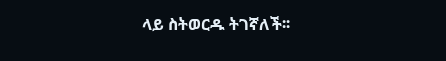ላይ ስትወርዱ ትገኛለች፡፡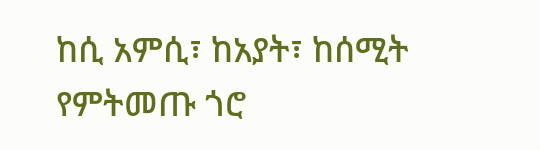ከሲ አምሲ፣ ከአያት፣ ከሰሚት የምትመጡ ጎሮ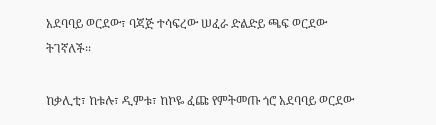አደባባይ ወርደው፣ ባጃጅ ተሳፍረው ሠፈራ ድልድይ ጫፍ ወርደው ትገኛለች፡፡

ከቃሊቲ፣ ከቱሉ፣ ዲምቱ፣ ከኮዬ ፈጩ የምትመጡ ጎሮ አደባባይ ወርደው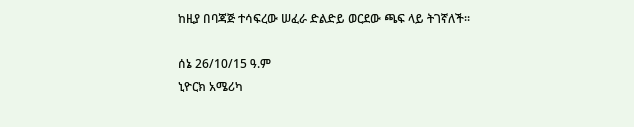ከዚያ በባጃጅ ተሳፍረው ሠፈራ ድልድይ ወርደው ጫፍ ላይ ትገኛለች፡፡

ሰኔ 26/10/15 ዓ.ም
ኒዮርክ አሜሪካ